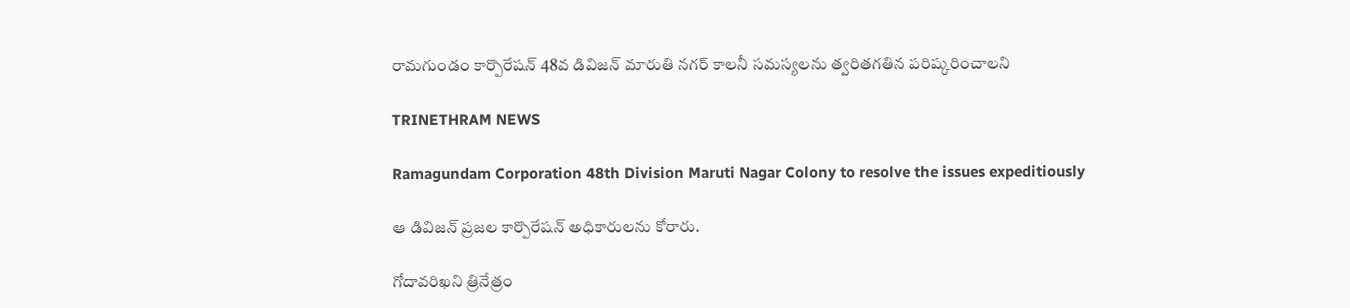రామగుండం కార్పొరేషన్ 48వ డివిజన్ మారుతి నగర్ కాలనీ సమస్యలను త్వరితగతిన పరిష్కరించాలని

TRINETHRAM NEWS

Ramagundam Corporation 48th Division Maruti Nagar Colony to resolve the issues expeditiously

ఆ డివిజన్ ప్రజల కార్పొరేషన్ అధికారులను కోరారు.

గోదావరిఖని త్రినేత్రం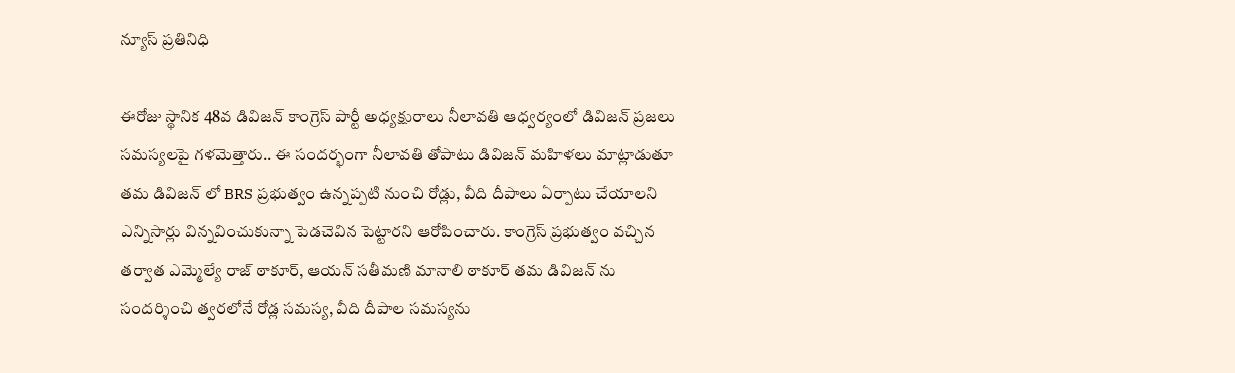న్యూస్ ప్రతినిధి

ఈరోజు స్థానిక 48వ డివిజన్ కాంగ్రెస్ పార్టీ అధ్యక్షురాలు నీలావతి ఆధ్వర్యంలో డివిజన్ ప్రజలు సమస్యలపై గళమెత్తారు.. ఈ సందర్భంగా నీలావతి తోపాటు డివిజన్ మహిళలు మాట్లాడుతూ తమ డివిజన్ లో BRS ప్రభుత్వం ఉన్నప్పటి నుంచి రోడ్లు, వీది దీపాలు ఏర్పాటు చేయాలని ఎన్నిసార్లు విన్నవించుకున్నా పెడచెవిన పెట్టారని ఆరోపించారు. కాంగ్రెస్ ప్రభుత్వం వచ్చిన తర్వాత ఎమ్మెల్యే రాజ్ ఠాకూర్, ఆయన్ సతీమణి మానాలి ఠాకూర్ తమ డివిజన్ ను సందర్శించి త్వరలోనే రోడ్ల సమస్య, వీది దీపాల సమస్యను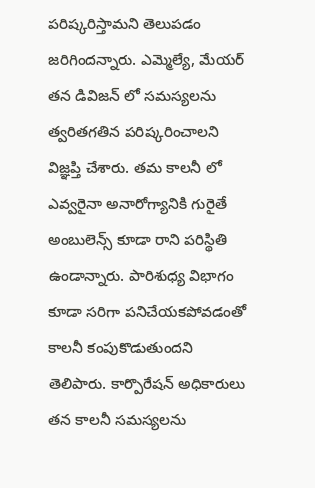పరిష్కరిస్తామని తెలుపడం జరిగిందన్నారు. ఎమ్మెల్యే, మేయర్ తన డివిజన్ లో సమస్యలను త్వరితగతిన పరిష్కరించాలని విజ్ఞప్తి చేశారు. తమ కాలనీ లో ఎవ్వరైనా అనారోగ్యానికి గురైతే అంబులెన్స్ కూడా రాని పరిస్థితి ఉండాన్నారు. పారిశుధ్య విభాగం కూడా సరిగా పనిచేయకపోవడంతో కాలనీ కంపుకొడుతుందని తెలిపారు. కార్పొరేషన్ అధికారులు తన కాలనీ సమస్యలను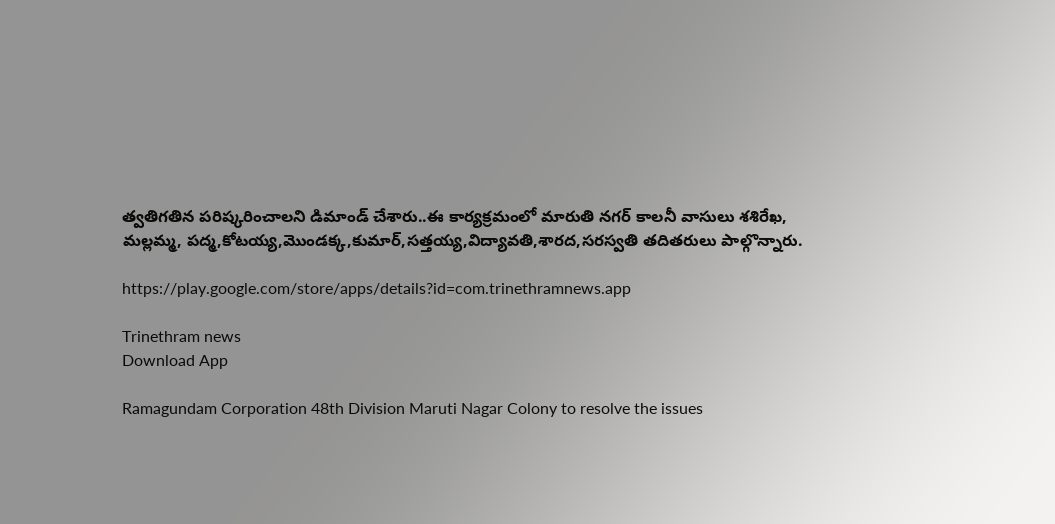త్వతిగతిన పరిష్కరించాలని డిమాండ్ చేశారు..ఈ కార్యక్రమంలో మారుతి నగర్ కాలనీ వాసులు శశిరేఖ, మల్లమ్మ, పద్మ,కోటయ్య,మొండక్క,కుమార్,సత్తయ్య,విద్యావతి,శారద,సరస్వతి తదితరులు పాల్గొన్నారు.

https://play.google.com/store/apps/details?id=com.trinethramnews.app

Trinethram news
Download App

Ramagundam Corporation 48th Division Maruti Nagar Colony to resolve the issues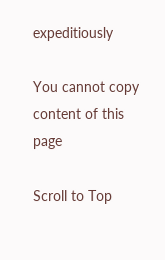expeditiously

You cannot copy content of this page

Scroll to Top